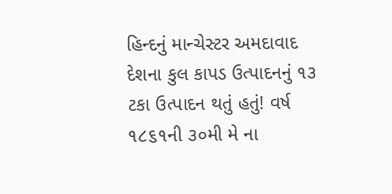હિન્દનું માન્ચેસ્ટર અમદાવાદ
દેશના કુલ કાપડ ઉત્પાદનનું ૧૩ ટકા ઉત્પાદન થતું હતું! વર્ષ ૧૮૬૧ની ૩૦મી મે ના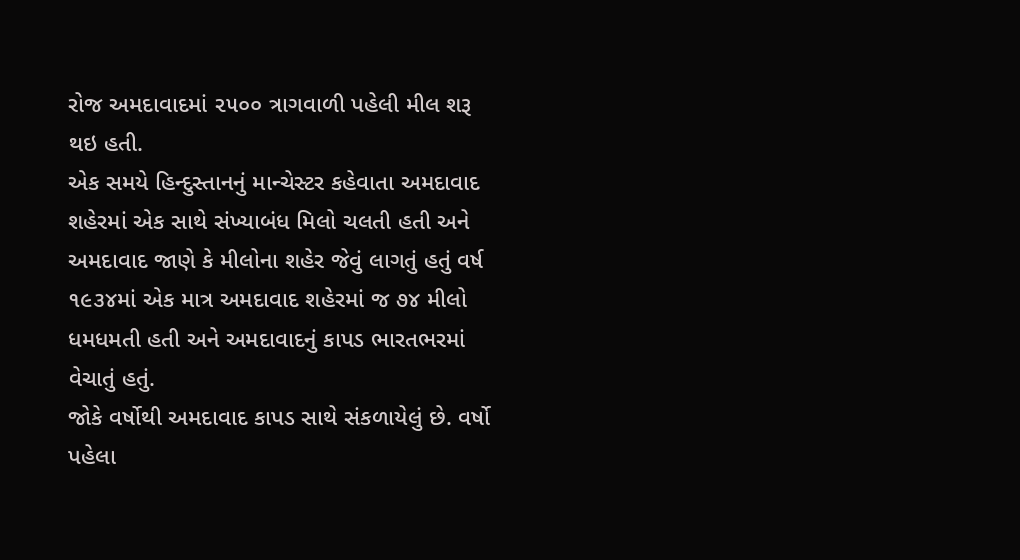રોજ અમદાવાદમાં ૨૫૦૦ ત્રાગવાળી પહેલી મીલ શરૂ થઇ હતી.
એક સમયે હિન્દુસ્તાનનું માન્ચેસ્ટર કહેવાતા અમદાવાદ શહેરમાં એક સાથે સંખ્યાબંધ મિલો ચલતી હતી અને અમદાવાદ જાણે કે મીલોના શહેર જેવું લાગતું હતું વર્ષ ૧૯૩૪માં એક માત્ર અમદાવાદ શહેરમાં જ ૭૪ મીલો ધમધમતી હતી અને અમદાવાદનું કાપડ ભારતભરમાં વેચાતું હતું.
જોકે વર્ષોથી અમદાવાદ કાપડ સાથે સંકળાયેલું છે. વર્ષો પહેલા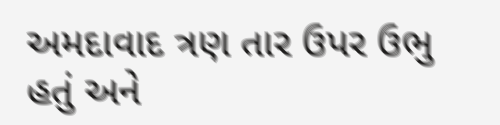અમદાવાદ ત્રણ તાર ઉપર ઉભુ હતું અને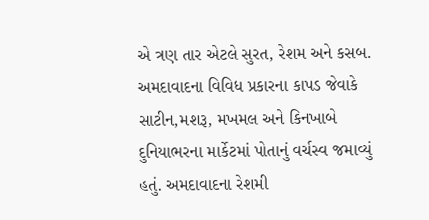એ ત્રણ તાર એટલે સુરત, રેશમ અને કસબ. અમદાવાદના વિવિધ પ્રકારના કાપડ જેવાકે સાટીન,મશરૂ, મખમલ અને કિનખાબે દુનિયાભરના માર્કેટમાં પોતાનું વર્ચસ્વ જમાવ્યું હતું. અમદાવાદના રેશમી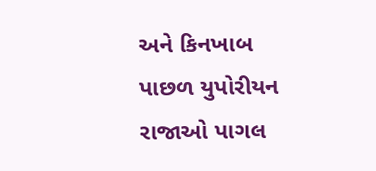અને કિનખાબ પાછળ યુપોરીયન રાજાઓ પાગલ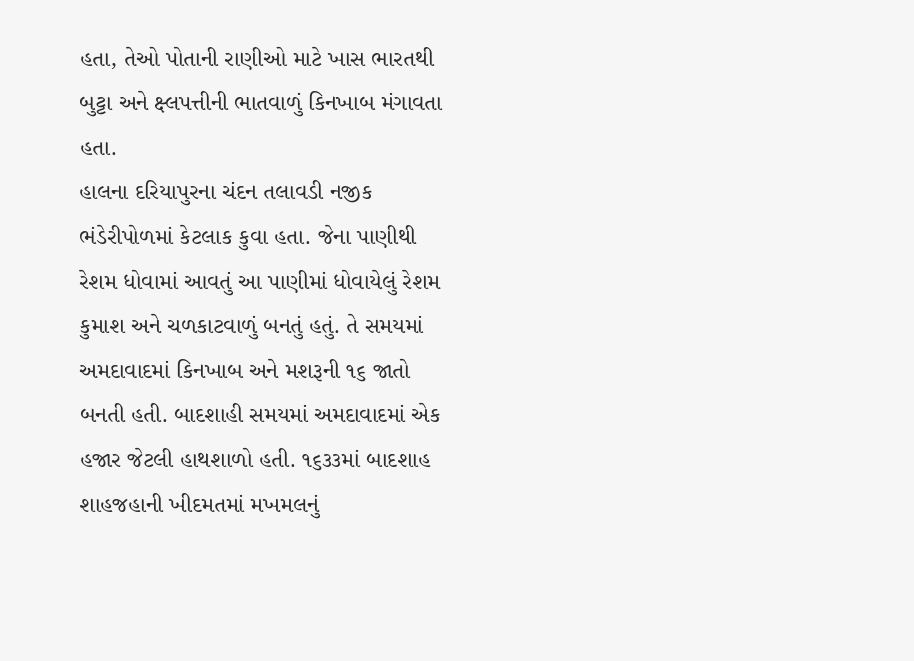હતા, તેઓ પોતાની રાણીઓ માટે ખાસ ભારતથી બુટ્ટા અને ક્ષ્લપત્તીની ભાતવાળું કિનખાબ મંગાવતા હતા.
હાલના દરિયાપુરના ચંદન તલાવડી નજીક ભંડેરીપોળમાં કેટલાક કુવા હતા. જેના પાણીથી રેશમ ધોવામાં આવતું આ પાણીમાં ધોવાયેલું રેશમ કુમાશ અને ચળકાટવાળું બનતું હતું. તે સમયમાં અમદાવાદમાં કિનખાબ અને મશરૂની ૧૬ જાતો બનતી હતી. બાદશાહી સમયમાં અમદાવાદમાં એક હજાર જેટલી હાથશાળો હતી. ૧૬૩૩માં બાદશાહ શાહજહાની ખીદમતમાં મખમલનું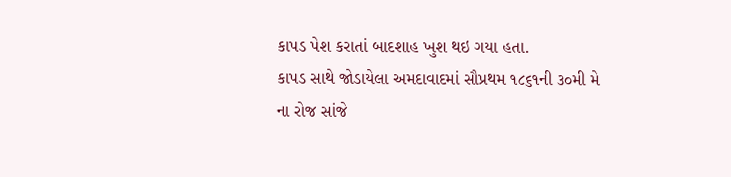કાપડ પેશ કરાતાં બાદશાહ ખુશ થઇ ગયા હતા.
કાપડ સાથે જોડાયેલા અમદાવાદમાં સૌપ્રથમ ૧૮૬૧ની ૩૦મી મે ના રોજ સાંજે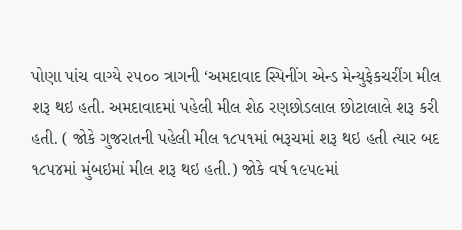પોણા પાંચ વાગ્યે ૨૫૦૦ ત્રાગની ‘અમદાવાદ સ્પિનીંગ એન્ડ મેન્યુફેકચરીંગ મીલ શરૂ થઇ હતી. અમદાવાદમાં પહેલી મીલ શેઠ રણછોડલાલ છોટાલાલે શરૂ કરી હતી. ( જોકે ગુજરાતની પહેલી મીલ ૧૮૫૧માં ભરૂચમાં શરૂ થઇ હતી ત્યાર બદ ૧૮૫૪માં મુંબઇમાં મીલ શરૂ થઇ હતી.) જોકે વર્ષ ૧૯૫૯માં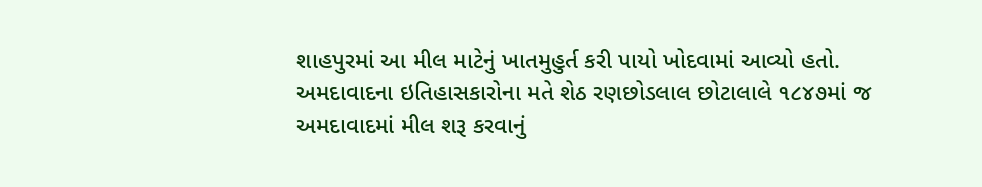શાહપુરમાં આ મીલ માટેનું ખાતમુહુર્ત કરી પાયો ખોદવામાં આવ્યો હતો.
અમદાવાદના ઇતિહાસકારોના મતે શેઠ રણછોડલાલ છોટાલાલે ૧૮૪૭માં જ અમદાવાદમાં મીલ શરૂ કરવાનું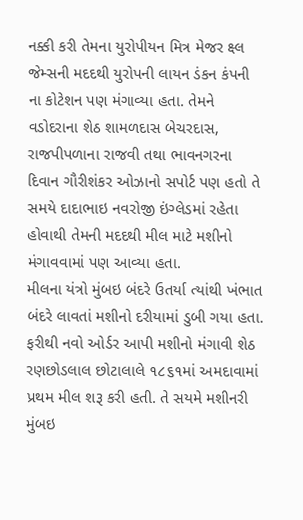નક્કી કરી તેમના યુરોપીયન મિત્ર મેજર ક્ષ્લ જેમ્સની મદદથી યુરોપની લાયન ડંકન કંપની ના કોટેશન પણ મંગાવ્યા હતા. તેમને વડોદરાના શેઠ શામળદાસ બેચરદાસ, રાજપીપળાના રાજવી તથા ભાવનગરના દિવાન ગૌરીશંકર ઓઝાનો સપોર્ટ પણ હતો તે સમયે દાદાભાઇ નવરોજી ઇંગ્લેડમાં રહેતા હોવાથી તેમની મદદથી મીલ માટે મશીનો મંગાવવામાં પણ આવ્યા હતા.
મીલના યંત્રો મુંબઇ બંદરે ઉતર્યા ત્યાંથી ખંભાત બંદરે લાવતાં મશીનો દરીયામાં ડુબી ગયા હતા. ફરીથી નવો ઓર્ડર આપી મશીનો મંગાવી શેઠ રણછોડલાલ છોટાલાલે ૧૮૬૧માં અમદાવામાં પ્રથમ મીલ શરૂ કરી હતી. તે સયમે મશીનરી મુંબઇ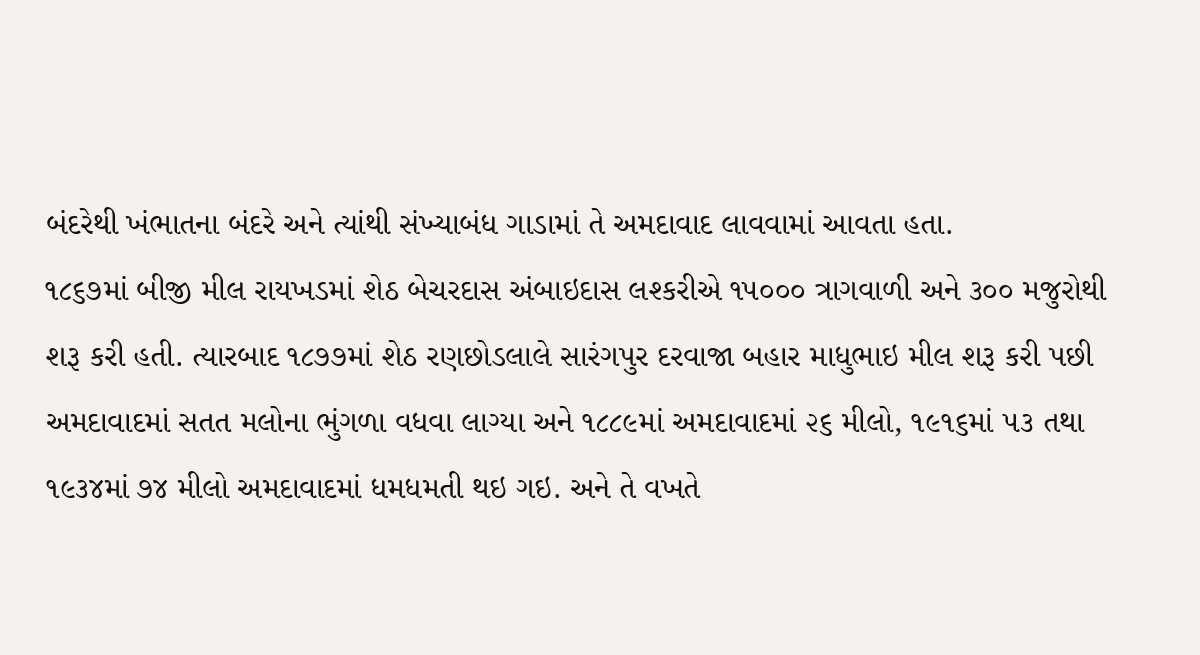બંદરેથી ખંભાતના બંદરે અને ત્યાંથી સંખ્યાબંધ ગાડામાં તે અમદાવાદ લાવવામાં આવતા હતા.
૧૮૬૭માં બીજી મીલ રાયખડમાં શેઠ બેચરદાસ અંબાઇદાસ લશ્કરીએ ૧૫૦૦૦ ત્રાગવાળી અને ૩૦૦ મજુરોથી શરૂ કરી હતી. ત્યારબાદ ૧૮૭૭માં શેઠ રણછોડલાલે સારંગપુર દરવાજા બહાર માધુભાઇ મીલ શરૂ કરી પછી અમદાવાદમાં સતત મલોના ભુંગળા વધવા લાગ્યા અને ૧૮૮૯માં અમદાવાદમાં ૨૬ મીલો, ૧૯૧૬માં ૫૩ તથા ૧૯૩૪માં ૭૪ મીલો અમદાવાદમાં ધમધમતી થઇ ગઇ. અને તે વખતે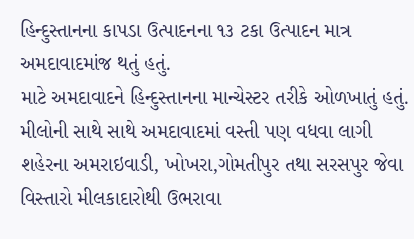હિન્દુસ્તાનના કાપડા ઉત્પાદનના ૧૩ ટકા ઉત્પાદન માત્ર અમદાવાદમાંજ થતું હતું.
માટે અમદાવાદને હિન્દુસ્તાનના માન્ચેસ્ટર તરીકે ઓળખાતું હતું. મીલોની સાથે સાથે અમદાવાદમાં વસ્તી પણ વધવા લાગી શહેરના અમરાઇવાડી, ખોખરા,ગોમતીપુર તથા સરસપુર જેવા વિસ્તારો મીલકાદારોથી ઉભરાવા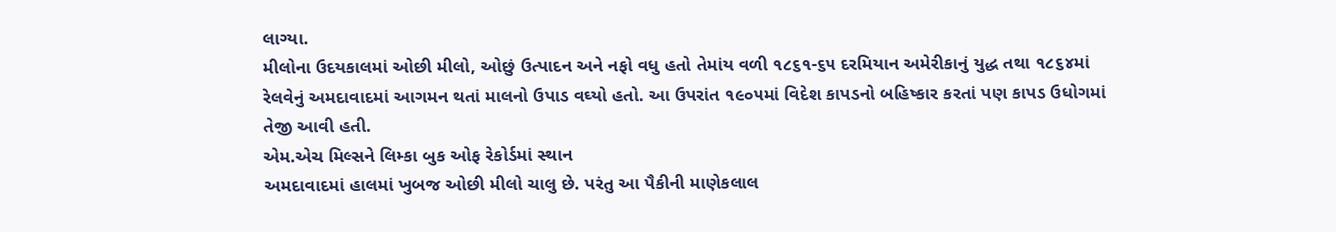લાગ્યા.
મીલોના ઉદયકાલમાં ઓછી મીલો, ઓછું ઉત્પાદન અને નફો વધુ હતો તેમાંય વળી ૧૮૬૧-૬૫ દરમિયાન અમેરીકાનું યુદ્ધ તથા ૧૮૬૪માં રેલવેનું અમદાવાદમાં આગમન થતાં માલનો ઉપાડ વઘ્યો હતો. આ ઉપરાંત ૧૯૦૫માં વિદેશ કાપડનો બહિષ્કાર કરતાં પણ કાપડ ઉધોગમાં તેજી આવી હતી.
એમ.એચ મિલ્સને લિમ્કા બુક ઓફ રેકોર્ડમાં સ્થાન
અમદાવાદમાં હાલમાં ખુબજ ઓછી મીલો ચાલુ છે. પરંતુ આ પૈકીની માણેકલાલ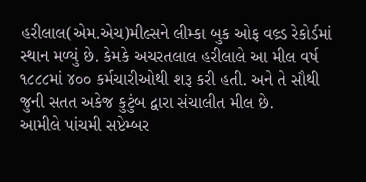હરીલાલ(એમ.એચ)મીલ્સને લીમ્કા બુક ઓફ વલ્ર્ડ રેકોર્ડમાં સ્થાન મળ્યું છે. કેમકે અચરતલાલ હરીલાલે આ મીલ વર્ષ ૧૮૮૮માં ૪૦૦ કર્મચારીઓથી શરૂ કરી હતી. અને તે સૌથી જુની સતત અકેજ કુટુંબ દ્વારા સંચાલીત મીલ છે.
આમીલે પાંચમી સપ્ટેમ્બર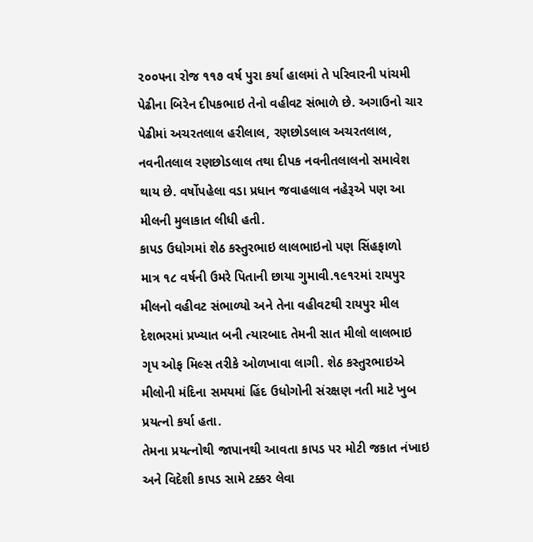૨૦૦૫ના રોજ ૧૧૭ વર્ષ પુરા કર્યા હાલમાં તે પરિવારની પાંચમી પેઢીના બિરેન દીપકભાઇ તેનો વહીવટ સંભાળે છે. અગાઉનો ચાર પેઢીમાં અચરતલાલ હરીલાલ, રણછોડલાલ અચરતલાલ, નવનીતલાલ રણછોડલાલ તથા દીપક નવનીતલાલનો સમાવેશ થાય છે. વર્ષોપહેલા વડા પ્રધાન જવાહલાલ નહેરૂએ પણ આ મીલની મુલાકાત લીધી હતી.
કાપડ ઉધોગમાં શેઠ કસ્તુરભાઇ લાલભાઇનો પણ સિંહફાળો
માત્ર ૧૮ વર્ષની ઉમરે પિતાની છાયા ગુમાવી.૧૯૧૨માં રાયપુર મીલનો વહીવટ સંભાળ્યો અને તેના વહીવટથી રાયપુર મીલ દેશભરમાં પ્રખ્યાત બની ત્યારબાદ તેમની સાત મીલો લાલભાઇ ગૃપ ઓફ મિલ્સ તરીકે ઓળખાવા લાગી. શેઠ કસ્તુરભાઇએ મીલોની મંદિના સમયમાં હિંદ ઉધોગોની સંરક્ષણ નતી માટે ખુબ પ્રયત્નો કર્યા હતા.
તેમના પ્રયત્નોથી જાપાનથી આવતા કાપડ પર મોટી જકાત નંખાઇ અને વિદેશી કાપડ સામે ટક્કર લેવા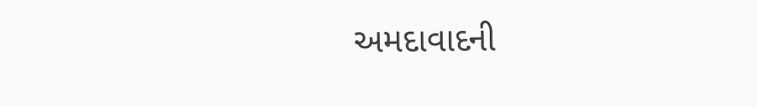અમદાવાદની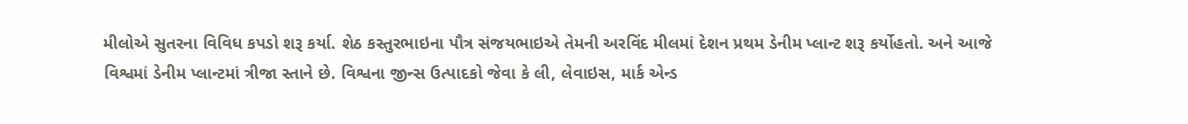મીલોએ સુતરના વિવિધ કપડો શરૂ કર્યા. શેઠ કસ્તુરભાઇના પૌત્ર સંજયભાઇએ તેમની અરવિંદ મીલમાં દેશન પ્રથમ ડેનીમ પ્લાન્ટ શરૂ કર્યોહતો. અને આજે વિશ્વમાં ડેનીમ પ્લાન્ટમાં ત્રીજા સ્તાને છે. વિશ્વના જીન્સ ઉત્પાદકો જેવા કે લી, લેવાઇસ, માર્ક એન્ડ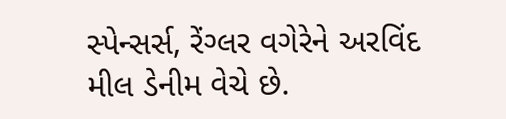સ્પેન્સર્સ, રેંગ્લર વગેરેને અરવિંદ મીલ ડેનીમ વેચે છે.